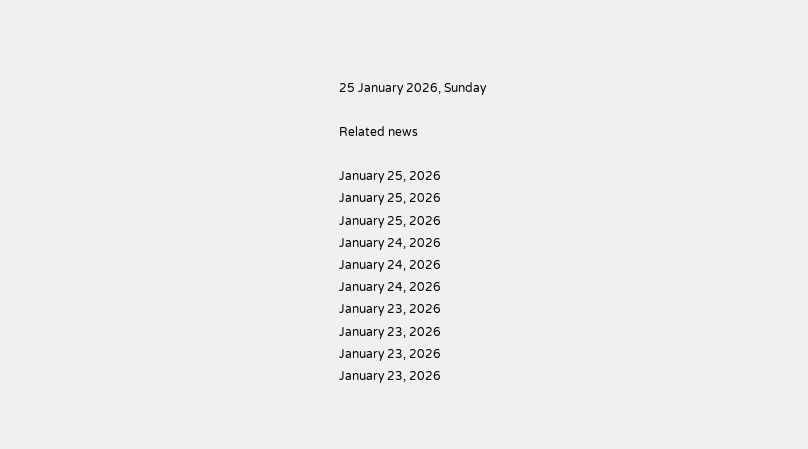25 January 2026, Sunday

Related news

January 25, 2026
January 25, 2026
January 25, 2026
January 24, 2026
January 24, 2026
January 24, 2026
January 23, 2026
January 23, 2026
January 23, 2026
January 23, 2026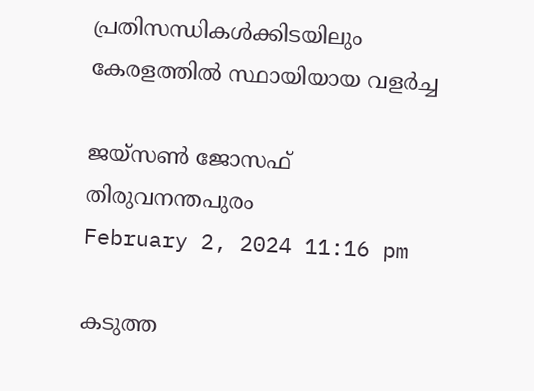പ്രതിസന്ധികള്‍ക്കിടയിലും കേരളത്തില്‍ സ്ഥായിയായ വളര്‍ച്ച

ജയ്സണ്‍ ജോസഫ്
തിരുവനന്തപുരം
February 2, 2024 11:16 pm

കടുത്ത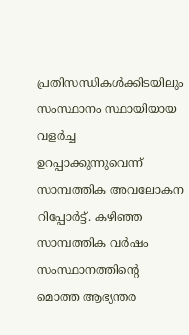പ്രതിസന്ധികള്‍ക്കിടയിലും സംസ്ഥാനം സ്ഥായിയായ വളര്‍ച്ച ഉറപ്പാക്കുന്നുവെന്ന് സാമ്പത്തിക അവലോകന റിപ്പോര്‍ട്ട്. കഴിഞ്ഞ സാമ്പത്തിക വര്‍ഷം സംസ്ഥാനത്തിന്റെ മൊത്ത ആഭ്യന്തര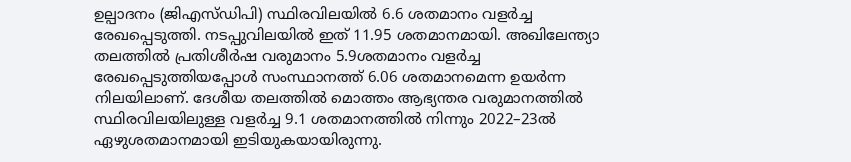ഉല്പാദനം (ജിഎസ്ഡിപി) സ്ഥിരവിലയില്‍ 6.6 ശതമാനം വളര്‍ച്ച രേഖപ്പെടുത്തി. നടപ്പുവിലയില്‍ ഇത് 11.95 ശതമാനമായി. അഖിലേന്ത്യാ തലത്തില്‍ പ്രതിശീര്‍ഷ വരുമാനം 5.9ശതമാനം വളര്‍ച്ച രേഖപ്പെടുത്തിയപ്പോള്‍ സംസ്ഥാനത്ത് 6.06 ശതമാനമെന്ന ഉയര്‍ന്ന നിലയിലാണ്. ദേശീയ തലത്തില്‍ മൊത്തം ആഭ്യന്തര വരുമാനത്തില്‍ സ്ഥിരവിലയിലുള്ള വളര്‍ച്ച 9.1 ശതമാനത്തില്‍ നിന്നും 2022–23ല്‍ ഏഴുശതമാനമായി ഇടിയുകയായിരുന്നു.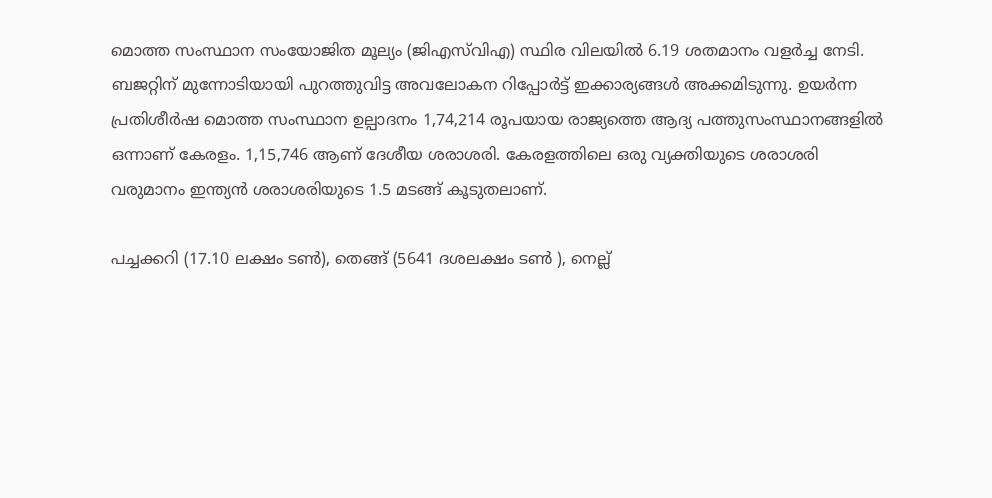മൊത്ത സംസ്ഥാന സംയോജിത മൂല്യം (ജിഎസ്‌വിഎ) സ്ഥിര വിലയില്‍ 6.19 ശതമാനം വളര്‍ച്ച നേടി. ബജറ്റിന് മുന്നോടിയായി പുറത്തുവിട്ട അവലോകന റിപ്പോർട്ട് ഇക്കാര്യങ്ങൾ അക്കമിടുന്നു. ഉയര്‍ന്ന പ്രതിശീര്‍ഷ മൊത്ത സംസ്ഥാന ഉല്പാദനം 1,74,214 രൂപയായ രാജ്യത്തെ ആദ്യ പത്തുസംസ്ഥാനങ്ങളില്‍ ഒന്നാണ് കേരളം. 1,15,746 ആണ് ദേശീയ ശരാശരി. കേരളത്തിലെ ഒരു വ്യക്തിയുടെ ശരാശരി വരുമാനം ഇന്ത്യന്‍ ശരാശരിയുടെ 1.5 മടങ്ങ് കൂടുതലാണ്.

പച്ചക്കറി (17.10 ലക്ഷം ടൺ), തെങ്ങ് (5641 ദശലക്ഷം ടണ്‍ ), നെല്ല്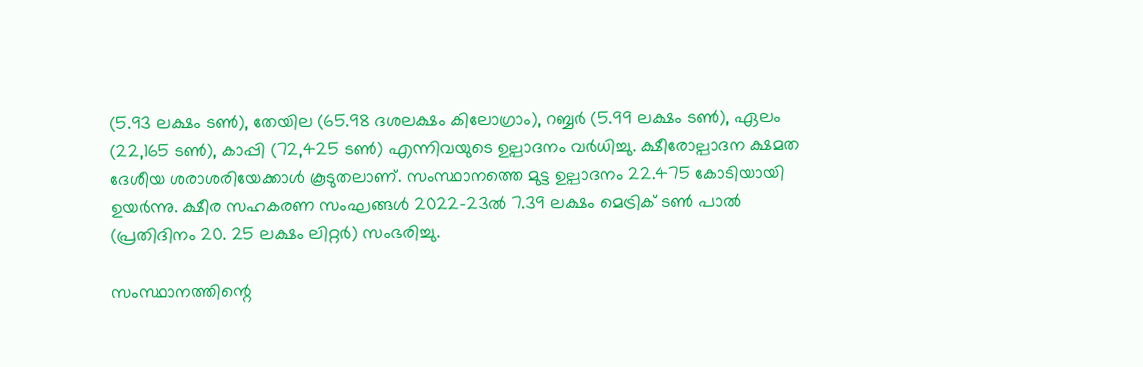(5.93 ലക്ഷം ടൺ), തേയില (65.98 ദശലക്ഷം കിലോഗ്രാം), റബ്ബർ (5.99 ലക്ഷം ടൺ), ഏലം (22,165 ടൺ), കാപ്പി (72,425 ടൺ) എന്നിവയുടെ ഉല്പാദനം വർധിച്ചു. ക്ഷീരോല്പാദന ക്ഷമത ദേശീയ ശരാശരിയേക്കാൾ കൂടുതലാണ്. സംസ്ഥാനത്തെ മുട്ട ഉല്പാദനം 22.475 കോടിയായി ഉയർന്നു. ക്ഷീര സഹകരണ സംഘങ്ങൾ 2022–23ൽ 7.39 ലക്ഷം മെട്രിക് ടൺ പാൽ (പ്രതിദിനം 20. 25 ലക്ഷം ലിറ്റർ) സംഭരിച്ചു.

സംസ്ഥാനത്തിന്റെ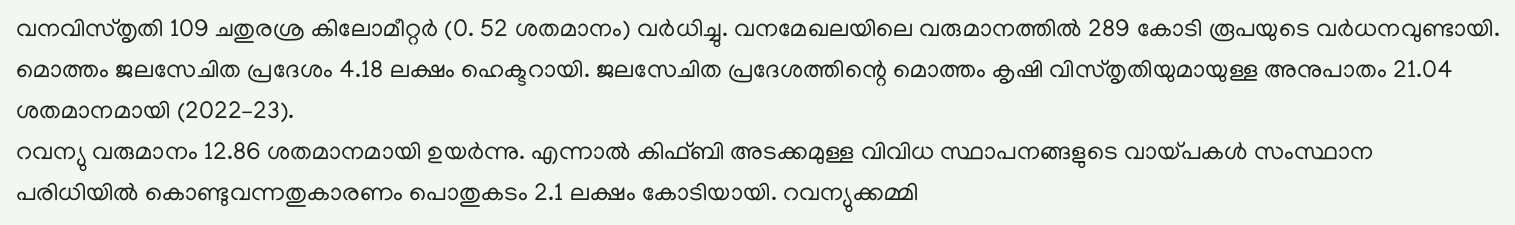വനവിസ്തൃതി 109 ചതുരശ്ര കിലോമീറ്റർ (0. 52 ശതമാനം) വർധിച്ചു. വനമേഖലയിലെ വരുമാനത്തിൽ 289 കോടി രൂപയുടെ വർധനവുണ്ടായി. മൊത്തം ജലസേചിത പ്രദേശം 4.18 ലക്ഷം ഹെക്ടറായി. ജലസേചിത പ്രദേശത്തിന്റെ മൊത്തം കൃഷി വിസ്തൃതിയുമായുള്ള അനുപാതം 21.04 ശതമാനമായി (2022–23).
റവന്യു വരുമാനം 12.86 ശതമാനമായി ഉയര്‍ന്നു. എന്നാല്‍ കിഫ്ബി അടക്കമുള്ള വിവിധ സ്ഥാപനങ്ങളുടെ വായ്പകൾ സംസ്ഥാന പരിധിയിൽ കൊണ്ടുവന്നതുകാരണം പൊതുകടം 2.1 ലക്ഷം കോടിയായി. റവന്യുക്കമ്മി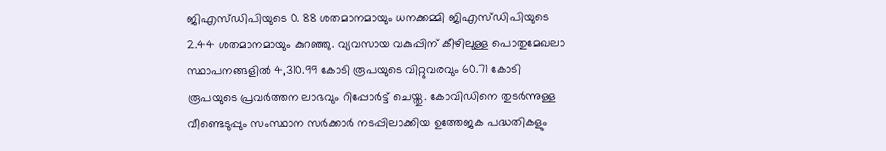ജിഎസ്ഡിപിയുടെ 0. 88 ശതമാനമായും ധനക്കമ്മി ജിഎസ്ഡിപിയുടെ 2.44 ശതമാനമായും കുറഞ്ഞു. വ്യവസായ വകുപ്പിന് കീഴിലുള്ള പൊതുമേഖലാ സ്ഥാപനങ്ങളിൽ 4,310.99 കോടി രൂപയുടെ വിറ്റുവരവും 60.71 കോടി രൂപയുടെ പ്രവർത്തന ലാഭവും റിപ്പോർട്ട് ചെയ്തു. കോവിഡിനെ തുടർന്നുള്ള വീണ്ടെടുപ്പും സംസ്ഥാന സർക്കാർ നടപ്പിലാക്കിയ ഉത്തേജക പദ്ധതികളും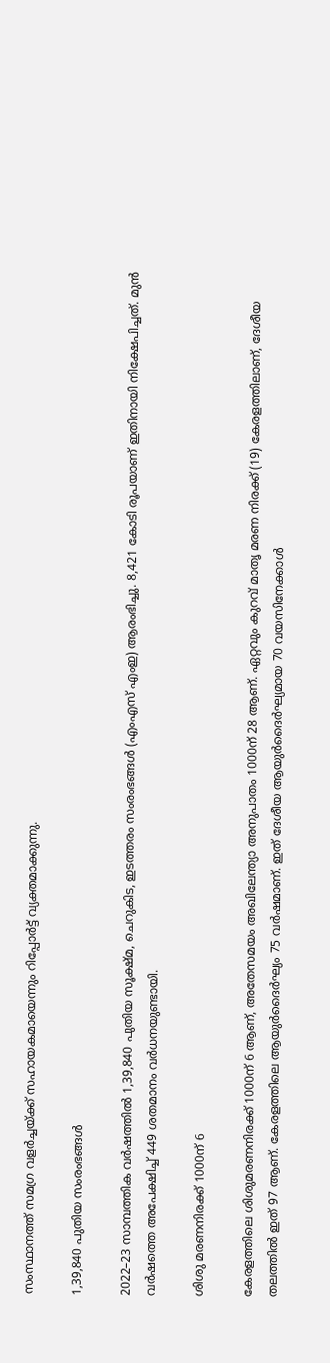സംസ്ഥാനത്ത് സമഗ്ര വളർച്ചയ്ക്ക് സഹായകമായെന്നും റിപ്പോര്‍ട്ട് വ്യക്തമാക്കുന്നു.

1,39,840 പുതിയ സംരംഭങ്ങൾ

2022–23 സാമ്പത്തിക വർഷത്തിൽ 1,39,840 പുതിയ സൂക്ഷ്മ, ചെറുകിട, ഇടത്തരം സംരംഭങ്ങൾ (എംഎസ് എംഇ) ആരംഭിച്ചു. 8,421 കോടി രൂപയാണ് ഇതിനായി നിക്ഷേപിച്ചത്. മുൻ വർഷത്തെ അപേക്ഷിച്ച് 449 ശതമാനം വർധനയുണ്ടായി.

ശിശു മരണനിരക്ക് 1000ന് 6

കേരളത്തിലെ ശിശുമരണനിരക്ക് 1000ന് 6 ആണ്, അതേസമയം അഖിലേന്ത്യാ അനുപാതം 1000ന് 28 ആണ്. ഏറ്റവും കുറവ് മാതൃ മരണ നിരക്ക് (19) കേരളത്തിലാണ്, ദേശീയ തലത്തിൽ ഇത് 97 ആണ്. കേരളത്തിലെ ആയുർദൈർഘ്യം 75 വർഷമാണ്. ഇത് ദേശീയ ആയുർദൈർഘ്യമായ 70 വയസിനേക്കാൾ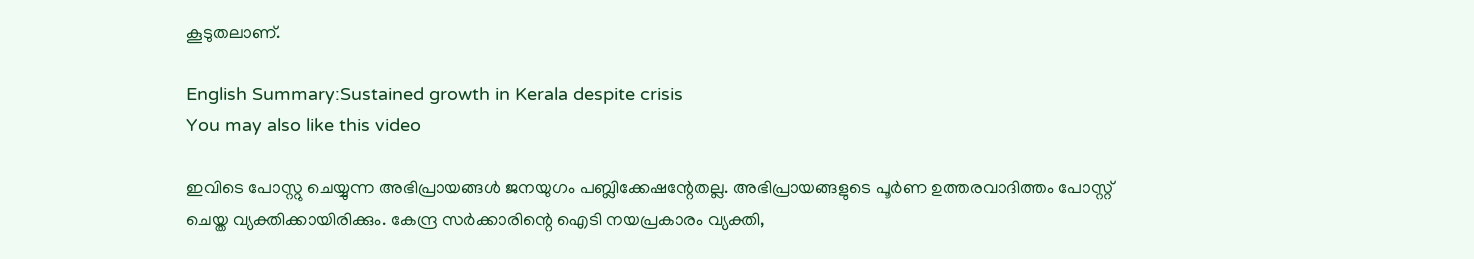കൂടുതലാണ്.

English Summary:Sustained growth in Kerala despite crisis
You may also like this video

ഇവിടെ പോസ്റ്റു ചെയ്യുന്ന അഭിപ്രായങ്ങള്‍ ജനയുഗം പബ്ലിക്കേഷന്റേതല്ല. അഭിപ്രായങ്ങളുടെ പൂര്‍ണ ഉത്തരവാദിത്തം പോസ്റ്റ് ചെയ്ത വ്യക്തിക്കായിരിക്കും. കേന്ദ്ര സര്‍ക്കാരിന്റെ ഐടി നയപ്രകാരം വ്യക്തി,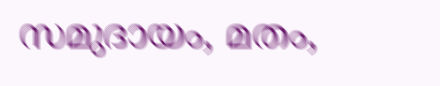സമുദായം, മതം,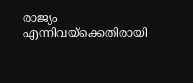രാജ്യം എന്നിവയ്‌ക്കെതിരായി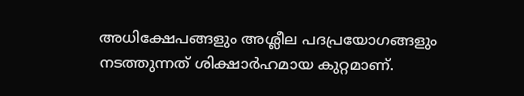അധിക്ഷേപങ്ങളും അശ്ലീല പദപ്രയോഗങ്ങളും നടത്തുന്നത് ശിക്ഷാര്‍ഹമായ കുറ്റമാണ്.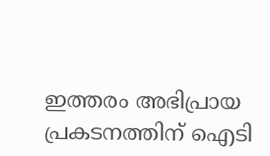ഇത്തരം അഭിപ്രായ പ്രകടനത്തിന് ഐടി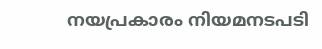നയപ്രകാരം നിയമനടപടി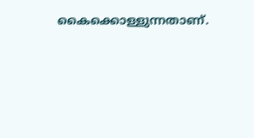കൈക്കൊള്ളുന്നതാണ്.